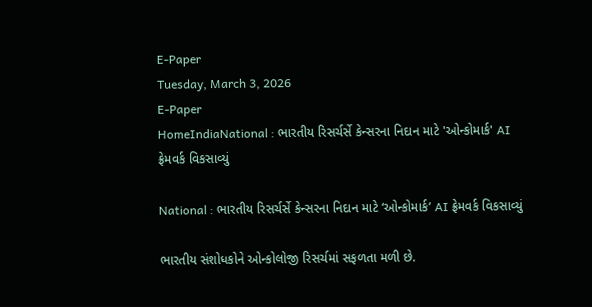E-Paper
Tuesday, March 3, 2026
E-Paper
HomeIndiaNational : ભારતીય રિસર્ચર્સે કેન્સરના નિદાન માટે 'ઓન્કોમાર્ક' AI ફ્રેમવર્ક વિકસાવ્યું

National : ભારતીય રિસર્ચર્સે કેન્સરના નિદાન માટે ‘ઓન્કોમાર્ક’ AI ફ્રેમવર્ક વિકસાવ્યું

ભારતીય સંશોધકોને ઓન્કોલોજી રિસર્ચમાં સફળતા મળી છે.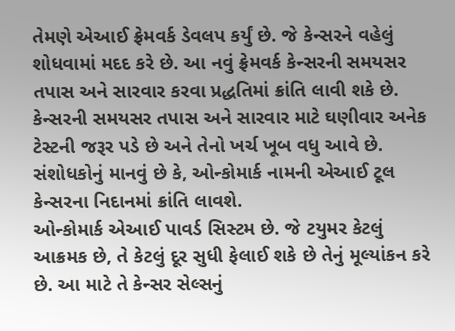તેમણે એઆઈ ફ્રેમવર્ક ડેવલપ કર્યું છે. જે કેન્સરને વહેલું શોધવામાં મદદ કરે છે. આ નવું ફ્રેમવર્ક કેન્સરની સમયસર તપાસ અને સારવાર કરવા પ્રદ્ધતિમાં ક્રાંતિ લાવી શકે છે. કેન્સરની સમયસર તપાસ અને સારવાર માટે ઘણીવાર અનેક ટેસ્ટની જરૂર પડે છે અને તેનો ખર્ચ ખૂબ વધુ આવે છે. સંશોધકોનું માનવું છે કે, ઓન્કોમાર્ક નામની એઆઈ ટૂલ કેન્સરના નિદાનમાં ક્રાંતિ લાવશે.
ઓન્કોમાર્ક એઆઈ પાવર્ડ સિસ્ટમ છે. જે ટયુમર કેટલું આક્રમક છે, તે કેટલું દૂર સુધી ફેલાઈ શકે છે તેનું મૂલ્યાંકન કરે છે. આ માટે તે કેન્સર સેલ્સનું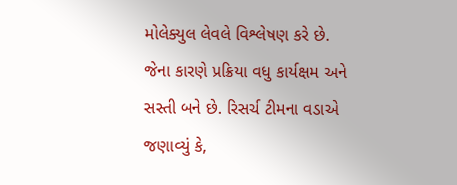મોલેક્યુલ લેવલે વિશ્લેષણ કરે છે. જેના કારણે પ્રક્રિયા વધુ કાર્યક્ષમ અને સસ્તી બને છે. રિસર્ચ ટીમના વડાએ જણાવ્યું કે,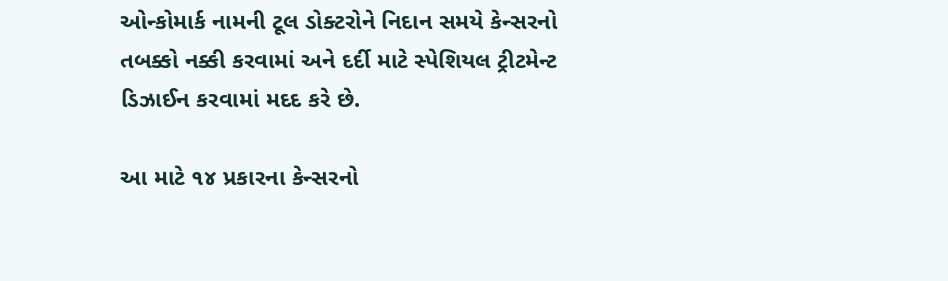ઓન્કોમાર્ક નામની ટૂલ ડોક્ટરોને નિદાન સમયે કેન્સરનો તબક્કો નક્કી કરવામાં અને દર્દી માટે સ્પેશિયલ ટ્રીટમેન્ટ ડિઝાઈન કરવામાં મદદ કરે છે.

આ માટે ૧૪ પ્રકારના કેન્સરનો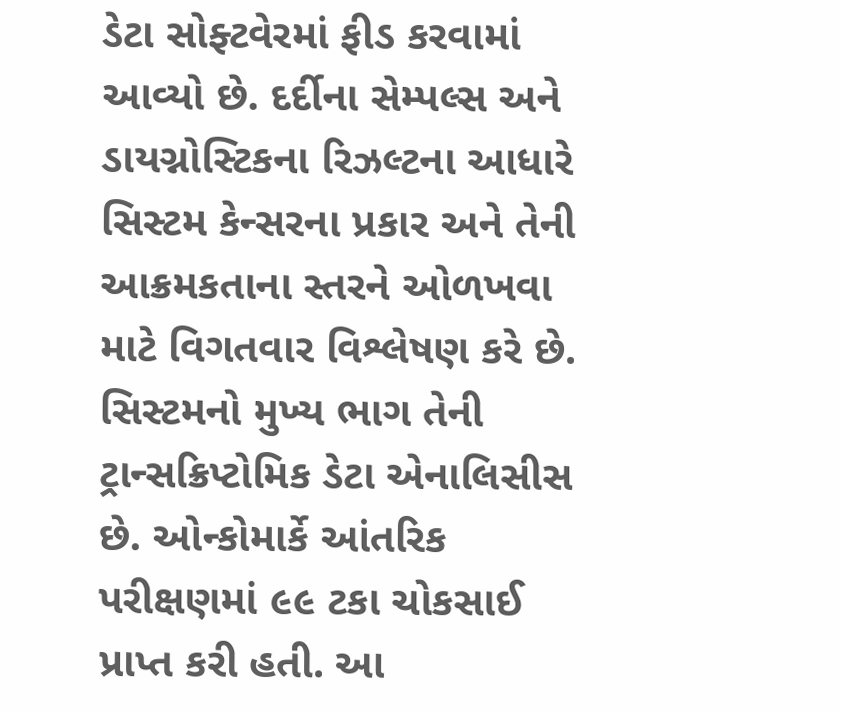ડેટા સોફ્ટવેરમાં ફીડ કરવામાં આવ્યો છે. દર્દીના સેમ્પલ્સ અને ડાયગ્નોસ્ટિકના રિઝલ્ટના આધારે સિસ્ટમ કેન્સરના પ્રકાર અને તેની આક્રમકતાના સ્તરને ઓળખવા માટે વિગતવાર વિશ્લેષણ કરે છે. સિસ્ટમનો મુખ્ય ભાગ તેની ટ્રાન્સક્રિપ્ટોમિક ડેટા એનાલિસીસ છે. ઓન્કોમાર્કે આંતરિક પરીક્ષણમાં ૯૯ ટકા ચોકસાઈ પ્રાપ્ત કરી હતી. આ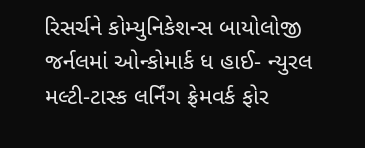રિસર્ચને કોમ્યુનિકેશન્સ બાયોલોજી જર્નલમાં ઓન્કોમાર્ક ધ હાઈ- ન્યુરલ મલ્ટી-ટાસ્ક લર્નિંગ ફ્રેમવર્ક ફોર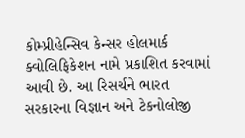કોમ્પ્રીહેન્સિવ કેન્સર હોલમાર્ક ક્વોલિફિકેશન નામે પ્રકાશિત કરવામાં આવી છે. આ રિસર્ચને ભારત સરકારના વિજ્ઞાન અને ટેકનોલોજી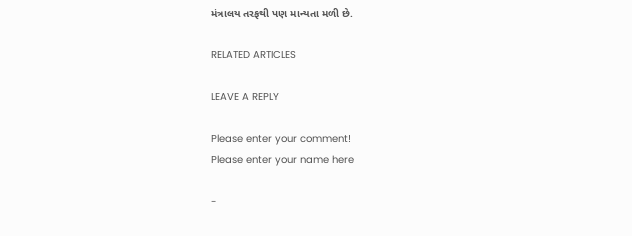મંત્રાલય તરફથી પણ માન્યતા મળી છે.

RELATED ARTICLES

LEAVE A REPLY

Please enter your comment!
Please enter your name here

-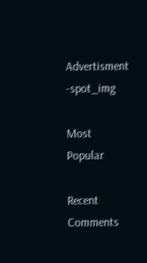Advertisment -spot_img

Most Popular

Recent Comments